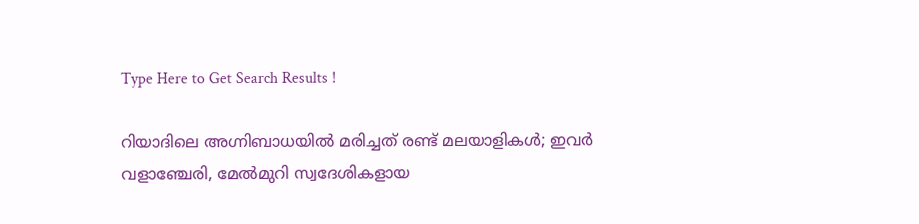Type Here to Get Search Results !

റിയാദിലെ അഗ്നിബാധയില്‍ മരിച്ചത് രണ്ട് മലയാളികള്‍; ഇവര്‍ വളാഞ്ചേരി, മേല്‍മുറി സ്വദേശികളായ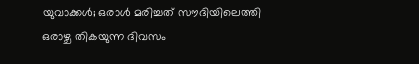യുവാക്കള്‍; ഒരാള്‍ മരിച്ചത് സൗദിയിലെത്തി ഒരാഴ്ച തികയുന്ന ദിവസം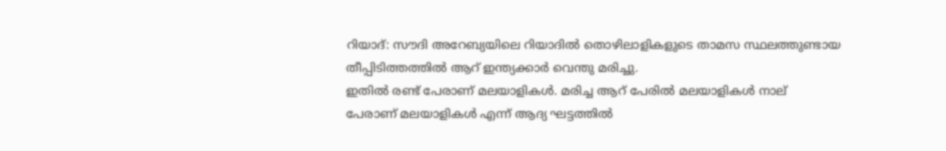റിയാദ്: സൗദി അറേബ്യയിലെ റിയാദില്‍ തൊഴിലാളികളുടെ താമസ സ്ഥലത്തുണ്ടായ തീപ്പിടിത്തത്തില്‍ ആറ് ഇന്ത്യക്കാര്‍ വെന്തു മരിച്ചു.
ഇതില്‍ രണ്ട് പേരാണ് മലയാളികള്‍. മരിച്ച ആറ് പേരില്‍ മലയാളികള്‍ നാല് പേരാണ് മലയാളികള്‍ എന്ന് ആദ്യ ഘട്ടത്തില്‍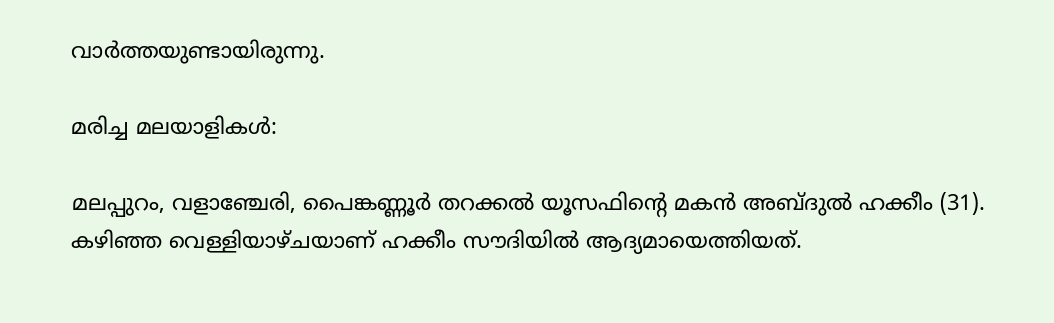വാര്‍ത്തയുണ്ടായിരുന്നു.

മരിച്ച മലയാളികള്‍:

മലപ്പുറം, വളാഞ്ചേരി, പൈങ്കണ്ണൂര്‍ തറക്കല്‍ യൂസഫിന്റെ മകന്‍ അബ്ദുല്‍ ഹക്കീം (31). കഴിഞ്ഞ വെള്ളിയാഴ്ചയാണ് ഹക്കീം സൗദിയില്‍ ആദ്യമായെത്തിയത്.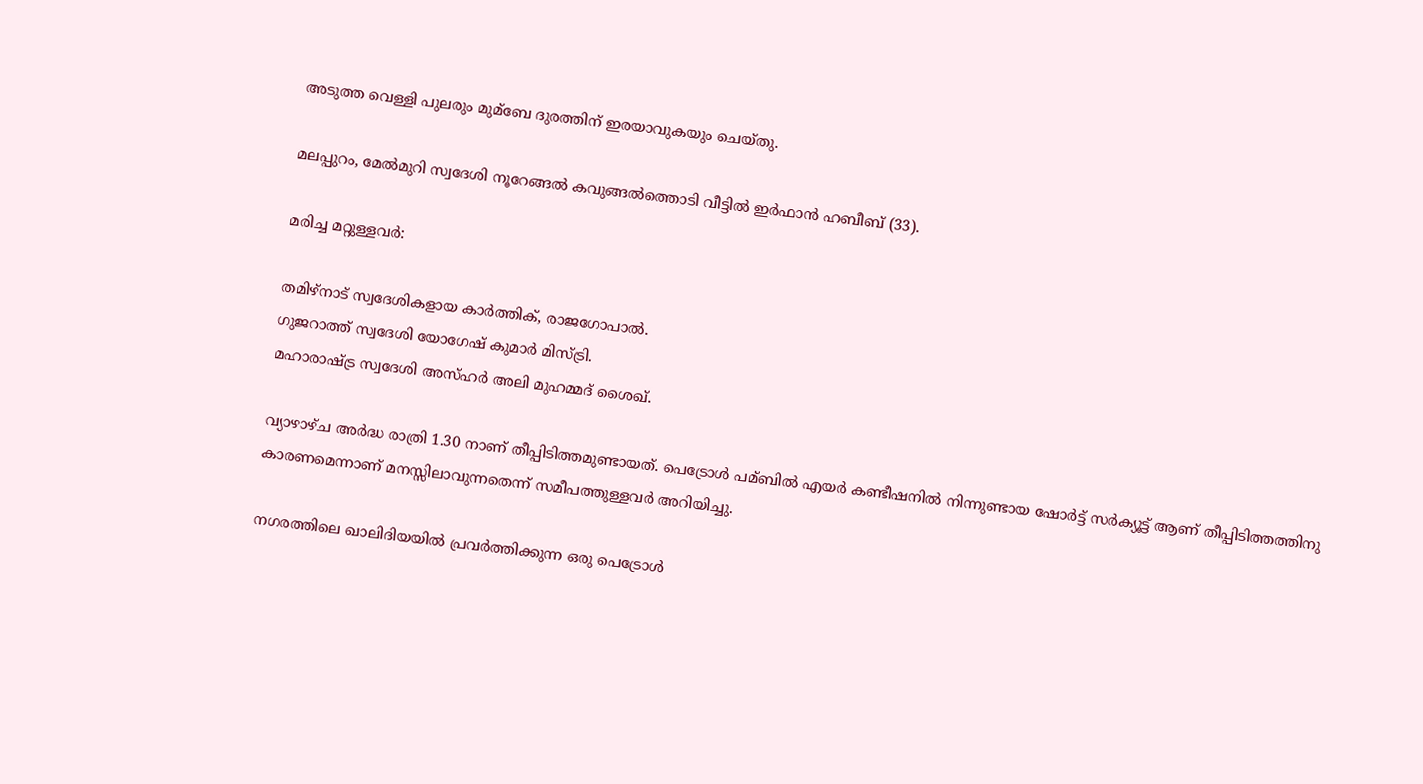അടുത്ത വെള്ളി പുലരും മുമ്ബേ ദുരത്തിന് ഇരയാവുകയും ചെയ്തു.

മലപ്പുറം, മേല്‍മുറി സ്വദേശി നൂറേങ്ങല്‍ കവുങ്ങല്‍ത്തൊടി വീട്ടില്‍ ഇര്‍ഫാന്‍ ഹബീബ് (33).

മരിച്ച മറ്റുള്ളവര്‍:

തമിഴ്നാട് സ്വദേശികളായ കാര്‍ത്തിക്, രാജഗോപാല്‍.
ഗുജറാത്ത് സ്വദേശി യോഗേഷ് കുമാര്‍ മിസ്‌ട്രി.
മഹാരാഷ്ട്ര സ്വദേശി അസ്ഹര്‍ അലി മുഹമ്മദ് ശൈഖ്.

വ്യാഴാഴ്ച അര്‍ദ്ധ രാത്രി 1.30 നാണ് തീപ്പിടിത്തമുണ്ടായത്. പെട്രോള്‍ പമ്ബില്‍ എയര്‍ കണ്ടീഷനില്‍ നിന്നുണ്ടായ ഷോര്‍ട്ട് സര്‍ക്യൂട്ട് ആണ് തീപ്പിടിത്തത്തിനു കാരണമെന്നാണ് മനസ്സിലാവുന്നതെന്ന് സമീപത്തുള്ളവര്‍ അറിയിച്ചു.

നഗരത്തിലെ ഖാലിദിയയില്‍ പ്രവര്‍ത്തിക്കുന്ന ഒരു പെട്രോള്‍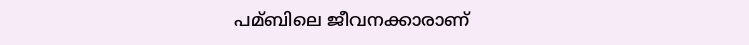പമ്ബിലെ ജീവനക്കാരാണ്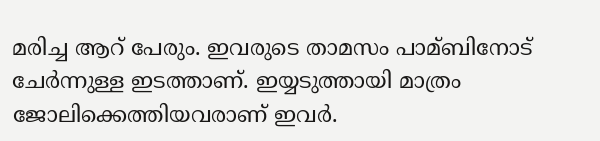മരിച്ച ആറ് പേരും. ഇവരുടെ താമസം പാമ്ബിനോട് ചേര്‍ന്നുള്ള ഇടത്താണ്. ഇയ്യടുത്തായി മാത്രം ജോലിക്കെത്തിയവരാണ് ഇവര്‍.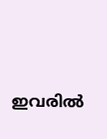ഇവരില്‍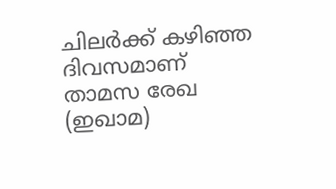ചിലര്‍ക്ക് കഴിഞ്ഞ ദിവസമാണ് താമസ രേഖ (ഇഖാമ)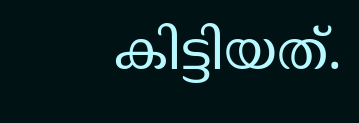കിട്ടിയത്.